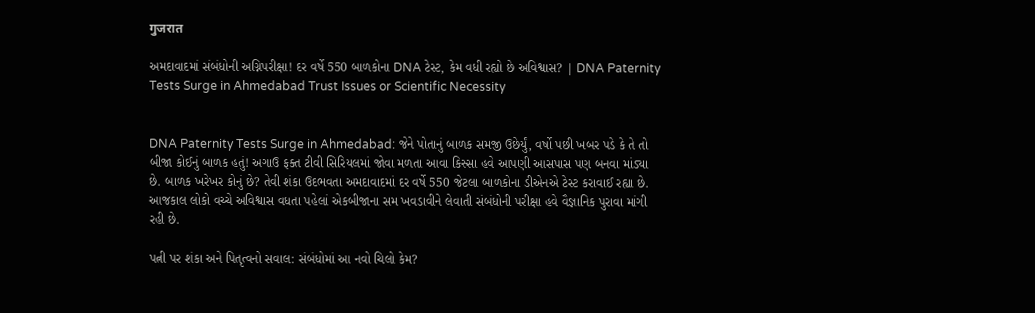गुजरात

અમદાવાદમાં સંબંધોની અગ્નિપરીક્ષા! દર વર્ષે 550 બાળકોના DNA ટેસ્ટ, કેમ વધી રહ્યો છે અવિશ્વાસ? | DNA Paternity Tests Surge in Ahmedabad Trust Issues or Scientific Necessity


DNA Paternity Tests Surge in Ahmedabad: જેને પોતાનું બાળક સમજી ઉછેર્યું, વર્ષો પછી ખબર પડે કે તે તો બીજા કોઈનું બાળક હતું! અગાઉ ફક્ત ટીવી સિરિયલમાં જોવા મળતા આવા કિસ્સા હવે આપણી આસપાસ પણ બનવા માંડ્યા છે. બાળક ખરેખર કોનું છે? તેવી શંકા ઉદભવતા અમદાવાદમાં દર વર્ષે 550 જેટલા બાળકોના ડીએનએ ટેસ્ટ કરાવાઈ રહ્યા છે. આજકાલ લોકો વચ્ચે અવિશ્વાસ વધતા પહેલાં એકબીજાના સમ ખવડાવીને લેવાતી સંબંધોની પરીક્ષા હવે વૈજ્ઞાનિક પુરાવા માંગી રહી છે.

પત્ની પર શંકા અને પિતૃત્વનો સવાલ: સંબંધોમાં આ નવો ચિલો કેમ?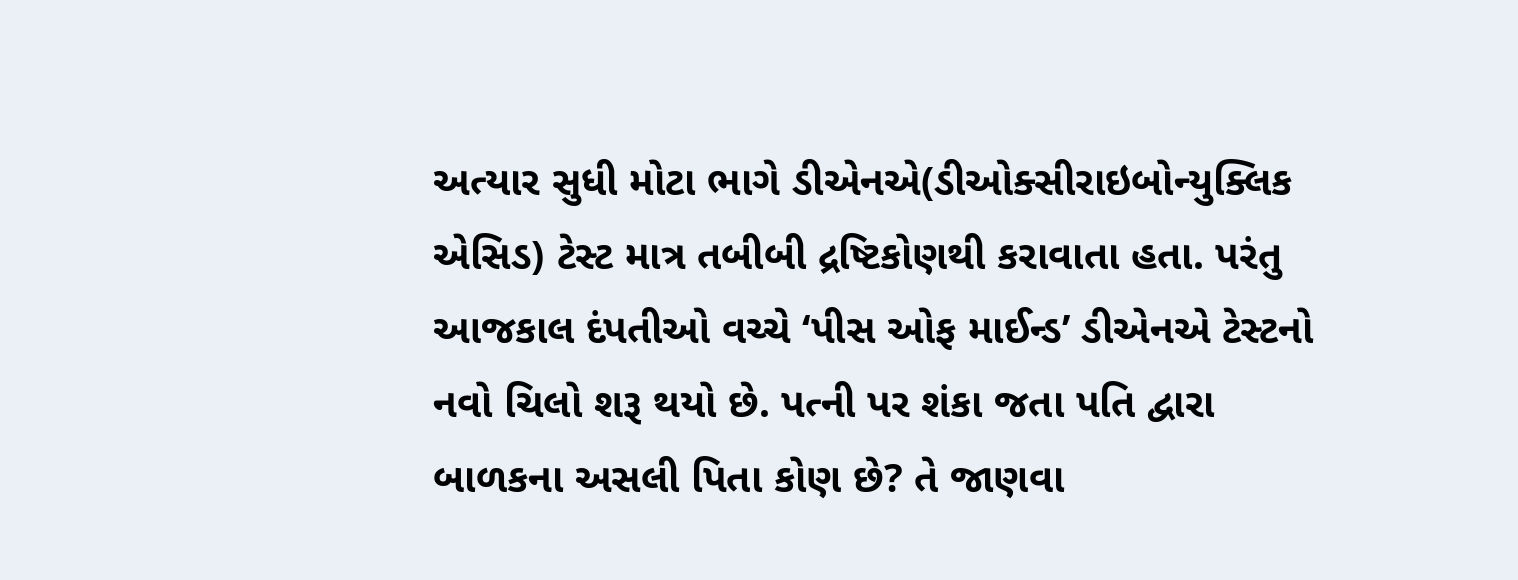અત્યાર સુધી મોટા ભાગે ડીએનએ(ડીઓક્સીરાઇબોન્યુક્લિક એસિડ) ટેસ્ટ માત્ર તબીબી દ્રષ્ટિકોણથી કરાવાતા હતા. પરંતુ આજકાલ દંપતીઓ વચ્ચે ‘પીસ ઓફ માઈન્ડ’ ડીએનએ ટેસ્ટનો નવો ચિલો શરૂ થયો છે. પત્ની પર શંકા જતા પતિ દ્વારા બાળકના અસલી પિતા કોણ છે? તે જાણવા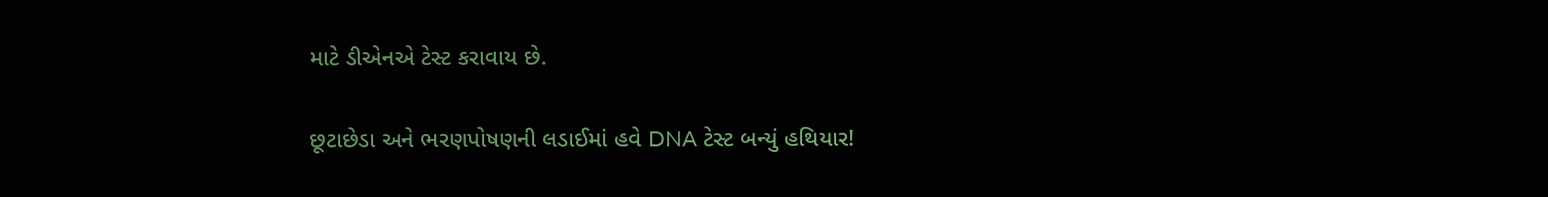માટે ડીએનએ ટેસ્ટ કરાવાય છે.

છૂટાછેડા અને ભરણપોષણની લડાઈમાં હવે DNA ટેસ્ટ બન્યું હથિયાર!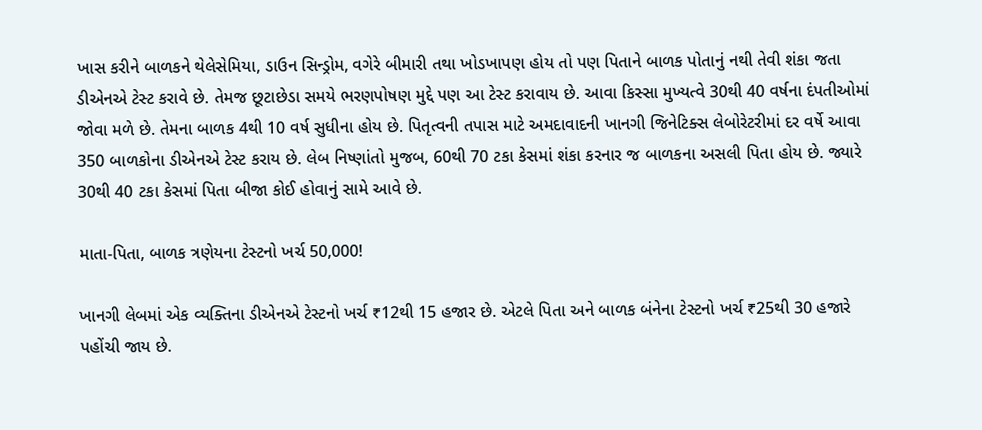ખાસ કરીને બાળકને થેલેસેમિયા, ડાઉન સિન્ડ્રોમ, વગેરે બીમારી તથા ખોડખાપણ હોય તો પણ પિતાને બાળક પોતાનું નથી તેવી શંકા જતા ડીએનએ ટેસ્ટ કરાવે છે. તેમજ છૂટાછેડા સમયે ભરણપોષણ મુદ્દે પણ આ ટેસ્ટ કરાવાય છે. આવા કિસ્સા મુખ્યત્વે 30થી 40 વર્ષના દંપતીઓમાં જોવા મળે છે. તેમના બાળક 4થી 10 વર્ષ સુધીના હોય છે. પિતૃત્વની તપાસ માટે અમદાવાદની ખાનગી જિનેટિક્સ લેબોરેટરીમાં દર વર્ષે આવા 350 બાળકોના ડીએનએ ટેસ્ટ કરાય છે. લેબ નિષ્ણાંતો મુજબ, 60થી 70 ટકા કેસમાં શંકા કરનાર જ બાળકના અસલી પિતા હોય છે. જ્યારે 30થી 40 ટકા કેસમાં પિતા બીજા કોઈ હોવાનું સામે આવે છે.

માતા-પિતા, બાળક ત્રણેયના ટેસ્ટનો ખર્ચ 50,000!

ખાનગી લેબમાં એક વ્યક્તિના ડીએનએ ટેસ્ટનો ખર્ચ ₹12થી 15 હજાર છે. એટલે પિતા અને બાળક બંનેના ટેસ્ટનો ખર્ચ ₹25થી 30 હજારે પહોંચી જાય છે.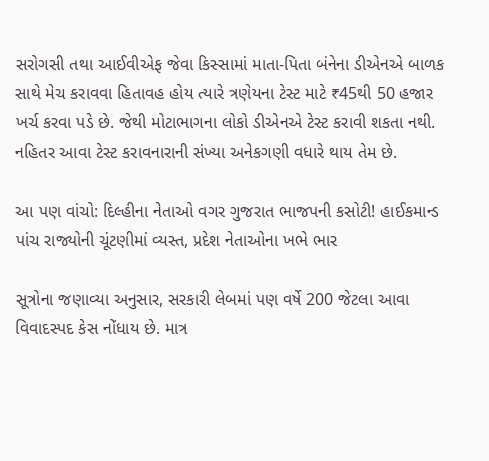સરોગસી તથા આઈવીએફ જેવા કિસ્સામાં માતા-પિતા બંનેના ડીએનએ બાળક સાથે મેચ કરાવવા હિતાવહ હોય ત્યારે ત્રણેયના ટેસ્ટ માટે ₹45થી 50 હજાર ખર્ચ કરવા પડે છે. જેથી મોટાભાગના લોકો ડીએનએ ટેસ્ટ કરાવી શકતા નથી. નહિતર આવા ટેસ્ટ કરાવનારાની સંખ્યા અનેકગણી વધારે થાય તેમ છે.

આ પણ વાંચો: દિલ્હીના નેતાઓ વગર ગુજરાત ભાજપની કસોટી! હાઈકમાન્ડ પાંચ રાજ્યોની ચૂંટણીમાં વ્યસ્ત, પ્રદેશ નેતાઓના ખભે ભાર

સૂત્રોના જણાવ્યા અનુસાર, સરકારી લેબમાં પણ વર્ષે 200 જેટલા આવા વિવાદસ્પદ કેસ નોંધાય છે. માત્ર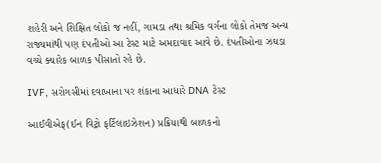શહેરી અને શિક્ષિત લોકો જ નહીં, ગામડા તથા શ્રમિક વર્ગના લોકો તેમજ અન્ય રાજ્યમાંથી પણ દંપતીઓ આ ટેસ્ટ માટે અમદાવાદ આવે છે. દંપતીઓના ઝઘડા વચ્ચે ક્યારેક બાળક પીસાતો રહે છે.

IVF, સરોગસીમાં દવાખાના પર શંકાના આધારે DNA ટેસ્ટ

આઈવીએફ(ઈન વિટ્રો ફર્ટિલાઇઝેશન) પ્રક્રિયાથી બાળકનો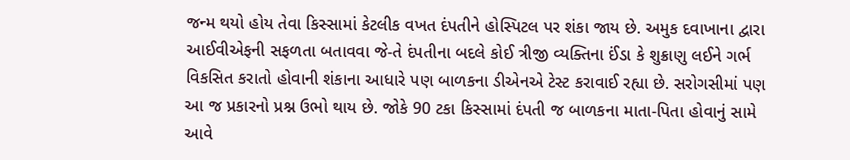જન્મ થયો હોય તેવા કિસ્સામાં કેટલીક વખત દંપતીને હોસ્પિટલ પર શંકા જાય છે. અમુક દવાખાના દ્વારા આઈવીએફની સફળતા બતાવવા જે-તે દંપતીના બદલે કોઈ ત્રીજી વ્યક્તિના ઈંડા કે શુક્રાણુ લઈને ગર્ભ વિકસિત કરાતો હોવાની શંકાના આધારે પણ બાળકના ડીએનએ ટેસ્ટ કરાવાઈ રહ્યા છે. સરોગસીમાં પણ આ જ પ્રકારનો પ્રશ્ન ઉભો થાય છે. જોકે 90 ટકા કિસ્સામાં દંપતી જ બાળકના માતા-પિતા હોવાનું સામે આવે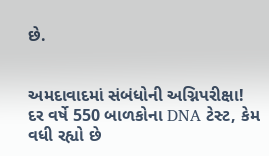છે.


અમદાવાદમાં સંબંધોની અગ્નિપરીક્ષા! દર વર્ષે 550 બાળકોના DNA ટેસ્ટ, કેમ વધી રહ્યો છે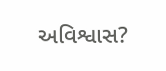અવિશ્વાસ?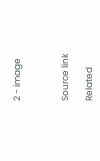2 - image



Source link

Related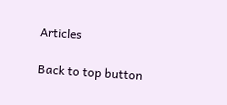Articles

Back to top button